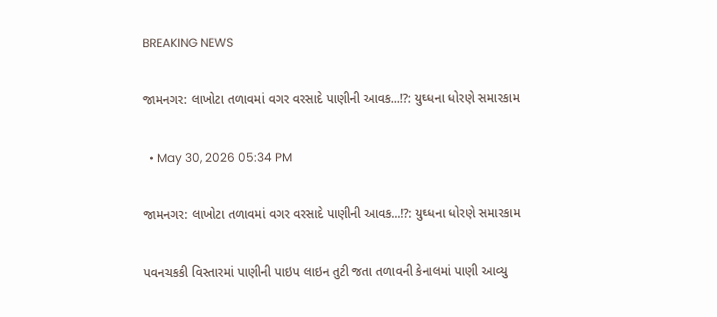BREAKING NEWS

જામનગર: લાખોટા તળાવમાં વગર વરસાદે પાણીની આવક...!?: યુઘ્ધના ધોરણે સમારકામ

  • May 30, 2026 05:34 PM

જામનગર: લાખોટા તળાવમાં વગર વરસાદે પાણીની આવક...!?: યુઘ્ધના ધોરણે સમારકામ

પવનચકકી વિસ્તારમાં પાણીની પાઇપ લાઇન તુટી જતા તળાવની કેનાલમાં પાણી આવ્યુ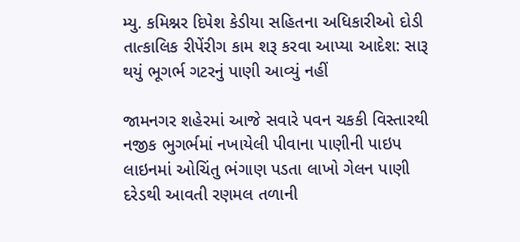મ્યુ. કમિશ્નર દિપેશ કેડીયા સહિતના અધિકારીઓ દોડી તાત્કાલિક રીપેંરીગ કામ શરૂ કરવા આપ્યા આદેશ: સારૂ થયું ભૂગર્ભ ગટરનું પાણી આવ્યું નહીં

જામનગર શહેરમાં આજે સવારે પવન ચકકી વિસ્તારથી નજીક ભુગર્ભમાં નખાયેલી પીવાના પાણીની પાઇપ લાઇનમાં ઓચિંતુ ભંગાણ પડતા લાખો ગેલન પાણી દરેડથી આવતી રણમલ તળાની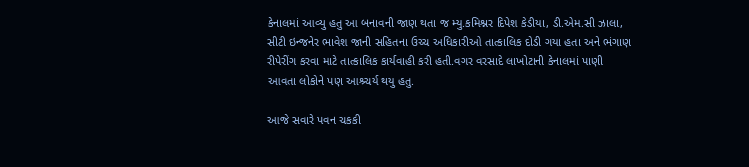કેનાલમાં આવ્યુ હતુ આ બનાવની જાણ થતા જ મ્યુ.કમિશ્નર દિપેશ કેડીયા, ડી.એમ.સી ઝાલા, સીટી ઇન્જનેર ભાવેશ જાની સહિતના ઉચ્ચ અધિકારીઓ તાત્કાલિક દોડી ગયા હતા અને ભંગાણ રીપેરીંગ કરવા માટે તાત્કાલિક કાર્યવાહી કરી હતી.વગર વરસાદે લાખોટાની કેનાલમાં પાણી આવતા લોકોને પણ આશ્ર્ચર્ય થયુ હતુ.

આજે સવારે પવન ચકકી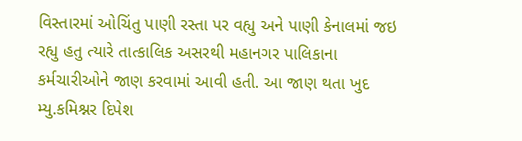વિસ્તારમાં ઓચિંતુ પાણી રસ્તા પર વહ્યુ અને પાણી કેનાલમાં જઇ રહ્યુ હતુ ત્યારે તાત્કાલિક અસરથી મહાનગર પાલિકાના કર્મચારીઓને જાણ કરવામાં આવી હતી. આ જાણ થતા ખુદ મ્યુ.કમિશ્નર દિપેશ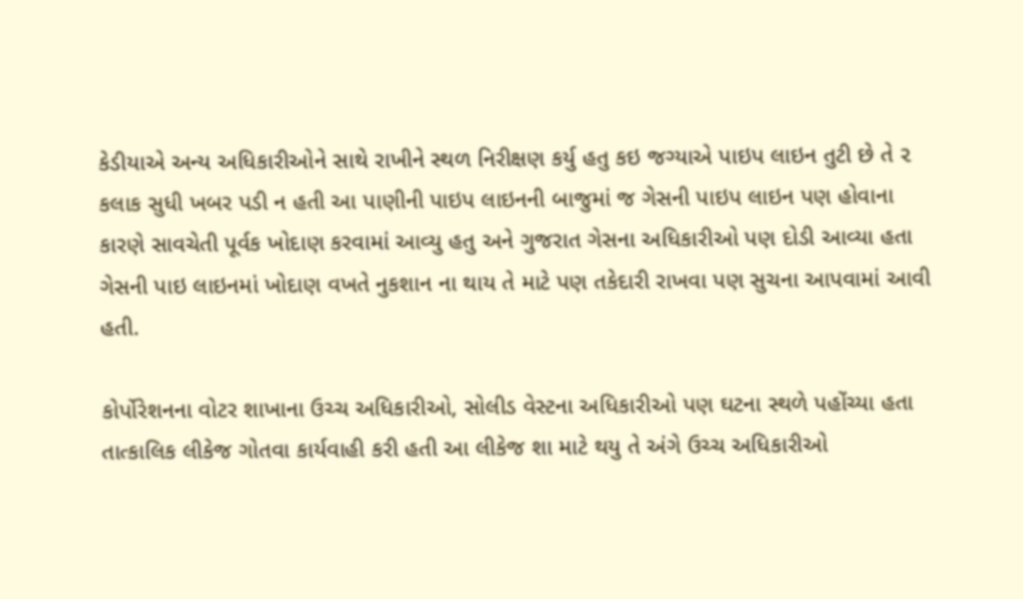કેડીયાએ અન્ય અધિકારીઓને સાથે રાખીને સ્થળ નિરીક્ષણ કર્યુ હતુ કઇ જગ્યાએ પાઇપ લાઇન તુટી છે તે ૨ કલાક સુધી ખબર પડી ન હતી આ પાણીની પાઇપ લાઇનની બાજુમાં જ ગેસની પાઇપ લાઇન પણ હોવાના કારણે સાવચેતી પૂર્વક ખોદાણ કરવામાં આવ્યુ હતુ અને ગુજરાત ગેસના અધિકારીઓ પણ દોડી આવ્યા હતા ગેસની પાઇ લાઇનમાં ખોદાણ વખતે નુકશાન ના થાય તે માટે પણ તકેદારી રાખવા પણ સુચના આપવામાં આવી હતી.

કોર્પોરેશનના વોટર શાખાના ઉચ્ચ અધિકારીઓ, સોલીડ વેસ્ટના અધિકારીઓ પણ ઘટના સ્થળે પહોંચ્યા હતા તાત્કાલિક લીકેજ ગોતવા કાર્યવાહી કરી હતી આ લીકેજ શા માટે થયુ તે અંગે ઉચ્ચ અધિકારીઓ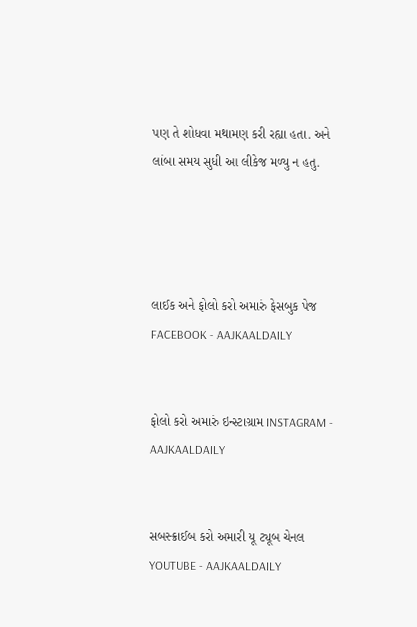પણ તે શોધવા મથામણ કરી રહ્યા હતા. અને લાંબા સમય સુધી આ લીકેજ મળ્યુ ન હતુ.




લાઈક અને ફોલો કરો અમારું ફેસબુક પેજ FACEBOOK - AAJKAALDAILY


ફોલો કરો અમારું ઇન્સ્ટાગ્રામ INSTAGRAM - AAJKAALDAILY


સબસ્ક્રાઈબ કરો અમારી યૂ ટ્યૂબ ચેનલ YOUTUBE - AAJKAALDAILY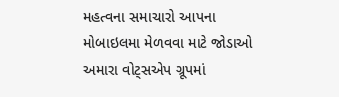મહત્વના સમાચારો આપના મોબાઇલમા મેળવવા માટે જોડાઓ અમારા વોટ્સએપ ગ્રૂપમાં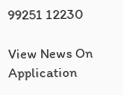99251 12230

View News On Application